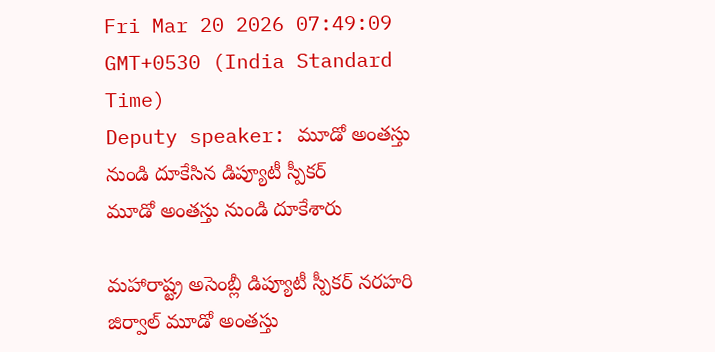Fri Mar 20 2026 07:49:09 GMT+0530 (India Standard Time)
Deputy speaker: మూడో అంతస్తు నుండి దూకేసిన డిప్యూటీ స్పీకర్
మూడో అంతస్తు నుండి దూకేశారు

మహారాష్ట్ర అసెంబ్లీ డిప్యూటీ స్పీకర్ నరహరి జిర్వాల్ మూడో అంతస్తు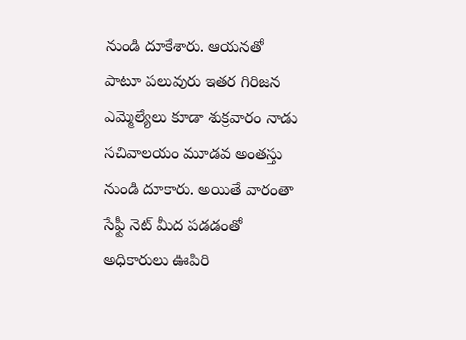నుండి దూకేశారు. ఆయనతో పాటూ పలువురు ఇతర గిరిజన ఎమ్మెల్యేలు కూడా శుక్రవారం నాడు సచివాలయం మూడవ అంతస్తు నుండి దూకారు. అయితే వారంతా సేఫ్టీ నెట్ మీద పడడంతో అధికారులు ఊపిరి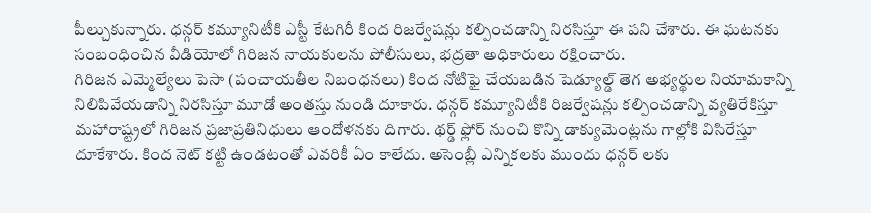పీల్చుకున్నారు. ధన్గర్ కమ్యూనిటీకి ఎస్టీ కేటగిరీ కింద రిజర్వేషన్లు కల్పించడాన్ని నిరసిస్తూ ఈ పని చేశారు. ఈ ఘటనకు సంబంధించిన వీడియోలో గిరిజన నాయకులను పోలీసులు, భద్రతా అధికారులు రక్షించారు.
గిరిజన ఎమ్మెల్యేలు పెసా (పంచాయతీల నిబంధనలు) కింద నోటిఫై చేయబడిన షెడ్యూల్డ్ తెగ అభ్యర్థుల నియామకాన్ని నిలిపివేయడాన్ని నిరసిస్తూ మూడో అంతస్తు నుండి దూకారు. ధన్గర్ కమ్యూనిటీకి రిజర్వేషన్లు కల్పించడాన్ని వ్యతిరేకిస్తూ మహారాష్ట్రలో గిరిజన ప్రజాప్రతినిధులు ఆందోళనకు దిగారు. థర్డ్ ఫ్లోర్ నుంచి కొన్ని డాక్యుమెంట్లను గాల్లోకి విసిరేస్తూ దూకేశారు. కింద నెట్ కట్టి ఉండటంతో ఎవరికీ ఏం కాలేదు. అసెంబ్లీ ఎన్నికలకు ముందు ధన్గర్ లకు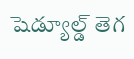షెడ్యూల్డ్ తెగ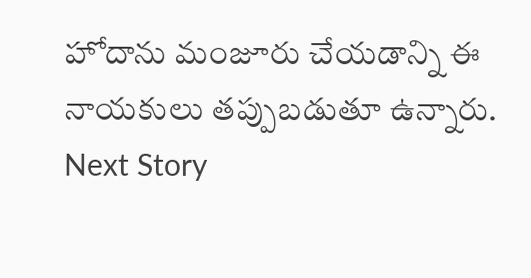హోదాను మంజూరు చేయడాన్ని ఈ నాయకులు తప్పుబడుతూ ఉన్నారు.
Next Story